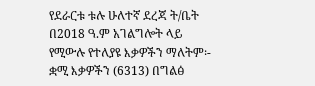የደራርቱ ቱሉ ሁለተኛ ደረጃ ት/ቤት በ2018 ዓ.ም አገልግሎት ላይ የሚውሉ የተለያዩ እቃዎችን ማለትም፡- ቋሚ እቃዎችን (6313) በግልፅ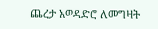ጨረታ አወዳድሮ ለመግዛት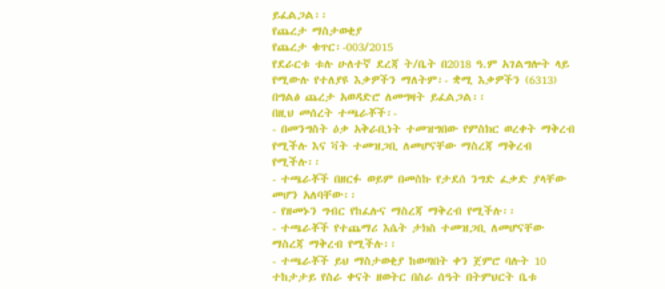ይፈልጋል፡፡
የጨረታ ማስታወቂያ
የጨረታ ቁጥር፡-003/2015
የደራርቱ ቱሉ ሁለተኛ ደረጃ ት/ቤት በ2018 ዓ.ም አገልግሎት ላይ የሚውሉ የተለያዩ እቃዎችን ማለትም፡- ቋሚ እቃዎችን (6313) በግልፅ ጨረታ አወዳድሮ ለመግዛት ይፈልጋል፡፡
በዚህ መሰረት ተጫራቾች፡-
- በመንግስት ዕቃ አቅራቢነት ተመዝግበው የምስክር ወረቀት ማቅረብ የሚችሉ እና ቫት ተመዝጋቢ ለመሆናቸው ማስረጃ ማቅረብ የሚችሉ፡፡
- ተጫራቾች በዘርፉ ወይም በመስኩ የታደሰ ንግድ ፈቃድ ያላቸው መሆን አለባቸው፡፡
- የዘመኑን ግብር የከፈሉና ማስረጃ ማቅረብ የሚችሉ፡፡
- ተጫራቾች የተጨማሪ እሴት ታክስ ተመዝጋቢ ለመሆናቸው ማስረጃ ማቅረብ የሚችሉ፡፡
- ተጫራቾች ይህ ማስታወቂያ ከወጣበት ቀን ጀምሮ ባሉት 10 ተከታታይ የስራ ቀናት ዘወትር በስራ ሰዓት በትምህርት ቤቱ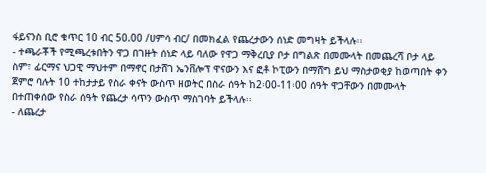ፋይናንስ ቢሮ ቁጥር 10 ብር 50.00 /ሀምሳ ብር/ በመክፈል የጨረታውን ሰነድ መግዛት ይችላሉ፡፡
- ተጫራቾች የሚጫረቱበትን ዋጋ በገዙት ሰነድ ላይ ባለው የዋጋ ማቅረቢያ ቦታ በግልጽ በመሙላት በመጨረሻ ቦታ ላይ ስም፣ ፊርማና ህጋዊ ማህተም በማኖር በታሸገ ኤንቨሎፕ ዋናውን እና ፎቶ ኮፒውን በማሸግ ይህ ማስታወቂያ ከወጣበት ቀን ጀምሮ ባሉት 10 ተከታታይ የስራ ቀናት ውስጥ ዘወትር በስራ ሰዓት ከ2፡00-11፡00 ሰዓት ዋጋቸውን በመሙላት በተጠቀሰው የስራ ሰዓት የጨረታ ሳጥን ውስጥ ማስገባት ይችላሉ፡፡
- ለጨረታ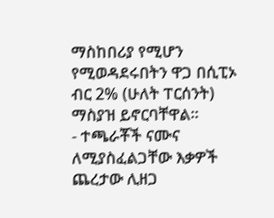ማስከበሪያ የሚሆን የሚወዳደሩበትን ዋጋ በሲፒኦ ብር 2% (ሁለት ፐርሰንት) ማስያዝ ይኖርባቸዋል፡፡
- ተጫራቾች ናሙና ለሚያስፈልጋቸው እቃዎች ጨረታው ሊዘጋ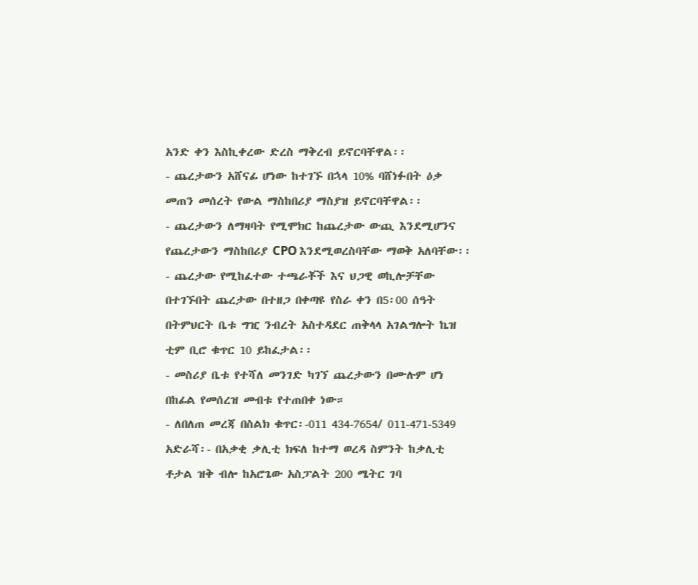አንድ ቀን እስኪቀረው ድረስ ማቅረብ ይኖርባቸዋል፡፡
- ጨረታውን አሸናፊ ሆነው ከተገኙ በኋላ 10% ባሸነፉበት ዕቃ መጠን መሰረት የውል ማስከበሪያ ማስያዝ ይኖርባቸዋል፡፡
- ጨረታውን ለማዛባት የሚሞክር ከጨረታው ውጪ እንደሚሆንና የጨረታውን ማስከበሪያ CPO እንደሚወረስባቸው ማወቅ አለባቸው፡፡
- ጨረታው የሚከፈተው ተጫራቾች እና ህጋዊ ወኪሎቻቸው በተገኙበት ጨረታው በተዘጋ በቀጣዩ የስራ ቀን በ5፡00 ሰዓት በትምህርት ቤቱ ግዢ ንብረት አስተዳደር ጠቅላላ አገልግሎት ኬዝ ቲም ቢሮ ቁጥር 10 ይከፈታል፡፡
- መስሪያ ቤቱ የተሻለ መንገድ ካገኘ ጨረታውን በሙሉም ሆነ በከፊል የመሰረዝ መብቱ የተጠበቀ ነው።
- ለበለጠ መረጃ በስልክ ቁጥር፡-011 434-7654/ 011-471-5349
አድራሻ፡- በአቃቂ ቃሊቲ ክፍለ ከተማ ወረዳ ስምንት ከቃሊቲ ቶታል ዝቅ ብሎ ከአሮጌው አስፓልት 200 ሜትር ገባ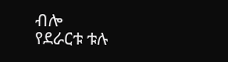ብሎ
የደራርቱ ቱሉ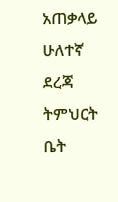አጠቃላይ ሁለተኛ ደረጃ ትምህርት ቤት